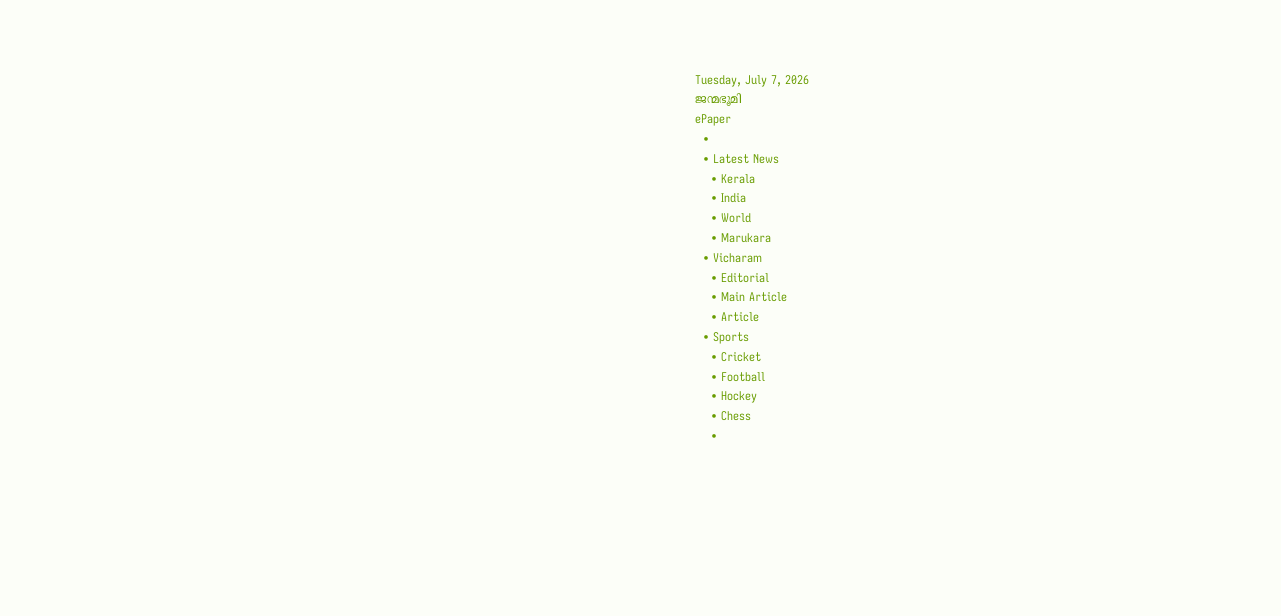Tuesday, July 7, 2026
ജന്മഭൂമി
ePaper
  •
  • Latest News
    • Kerala
    • India
    • World
    • Marukara
  • Vicharam
    • Editorial
    • Main Article
    • Article
  • Sports
    • Cricket
    • Football
    • Hockey
    • Chess
    •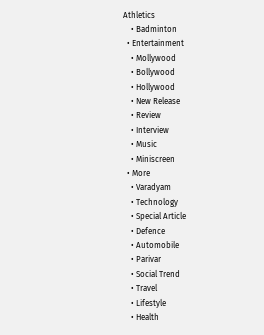Athletics
    • Badminton
  • Entertainment
    • Mollywood
    • Bollywood
    • Hollywood
    • New Release
    • Review
    • Interview
    • Music
    • Miniscreen
  • More
    • Varadyam
    • Technology
    • Special Article
    • Defence
    • Automobile
    • Parivar
    • Social Trend
    • Travel
    • Lifestyle
    • Health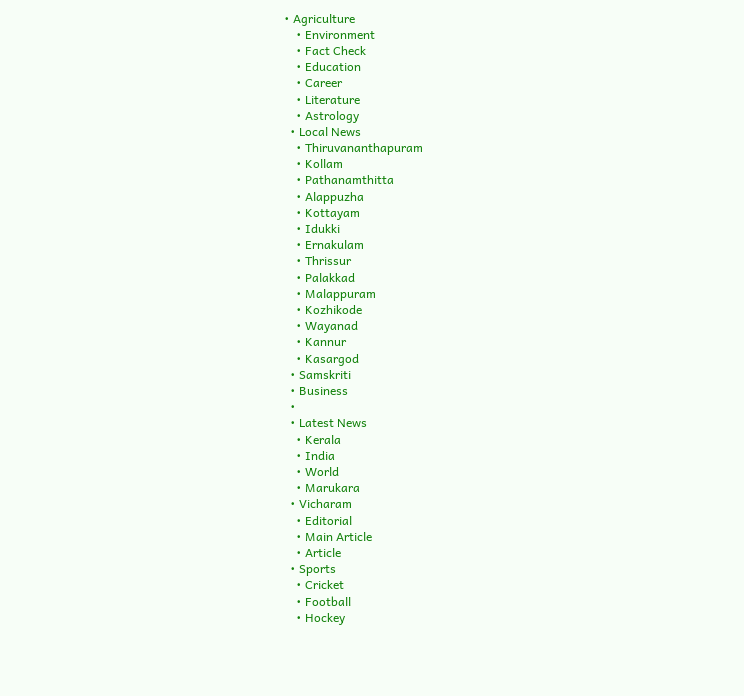• Agriculture
    • Environment
    • Fact Check
    • Education
    • Career
    • Literature
    • Astrology
  • Local News
    • Thiruvananthapuram
    • Kollam
    • Pathanamthitta
    • Alappuzha
    • Kottayam
    • Idukki
    • Ernakulam
    • Thrissur
    • Palakkad
    • Malappuram
    • Kozhikode
    • Wayanad
    • Kannur
    • Kasargod
  • Samskriti
  • Business
  •
  • Latest News
    • Kerala
    • India
    • World
    • Marukara
  • Vicharam
    • Editorial
    • Main Article
    • Article
  • Sports
    • Cricket
    • Football
    • Hockey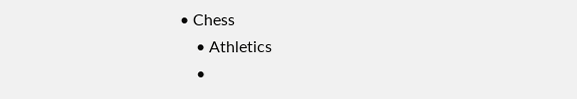• Chess
    • Athletics
    •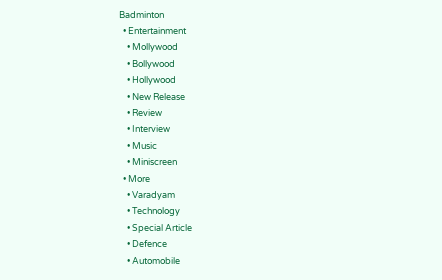Badminton
  • Entertainment
    • Mollywood
    • Bollywood
    • Hollywood
    • New Release
    • Review
    • Interview
    • Music
    • Miniscreen
  • More
    • Varadyam
    • Technology
    • Special Article
    • Defence
    • Automobile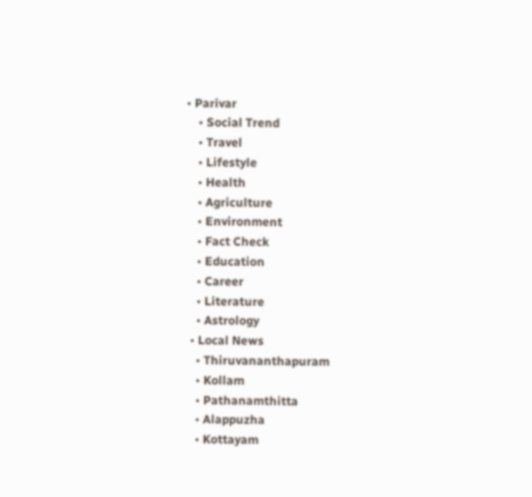• Parivar
    • Social Trend
    • Travel
    • Lifestyle
    • Health
    • Agriculture
    • Environment
    • Fact Check
    • Education
    • Career
    • Literature
    • Astrology
  • Local News
    • Thiruvananthapuram
    • Kollam
    • Pathanamthitta
    • Alappuzha
    • Kottayam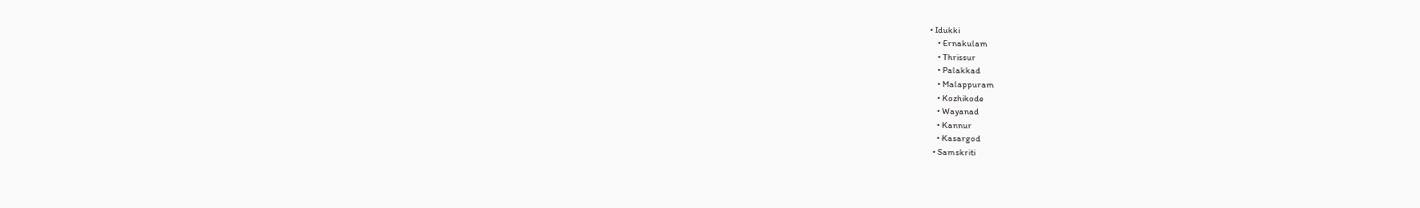• Idukki
    • Ernakulam
    • Thrissur
    • Palakkad
    • Malappuram
    • Kozhikode
    • Wayanad
    • Kannur
    • Kasargod
  • Samskriti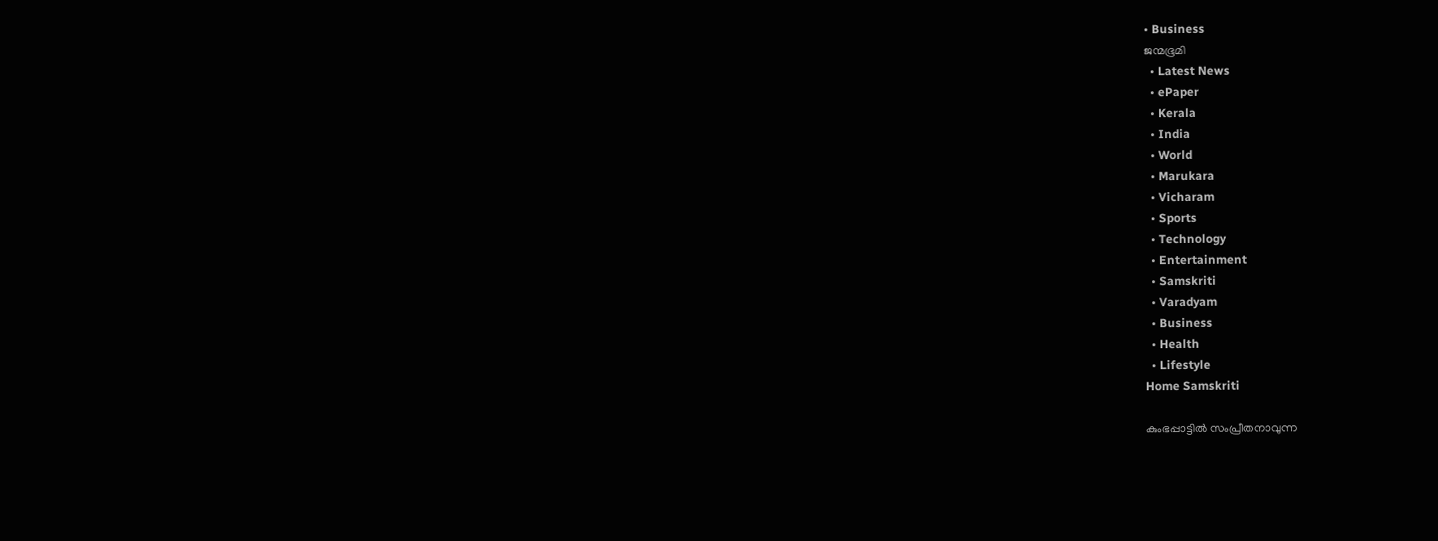• Business
ജന്മഭൂമി
  • Latest News
  • ePaper
  • Kerala
  • India
  • World
  • Marukara
  • Vicharam
  • Sports
  • Technology
  • Entertainment
  • Samskriti
  • Varadyam
  • Business
  • Health
  • Lifestyle
Home Samskriti

കുംഭപ്പാട്ടില്‍ സംപ്രീതനാവുന്ന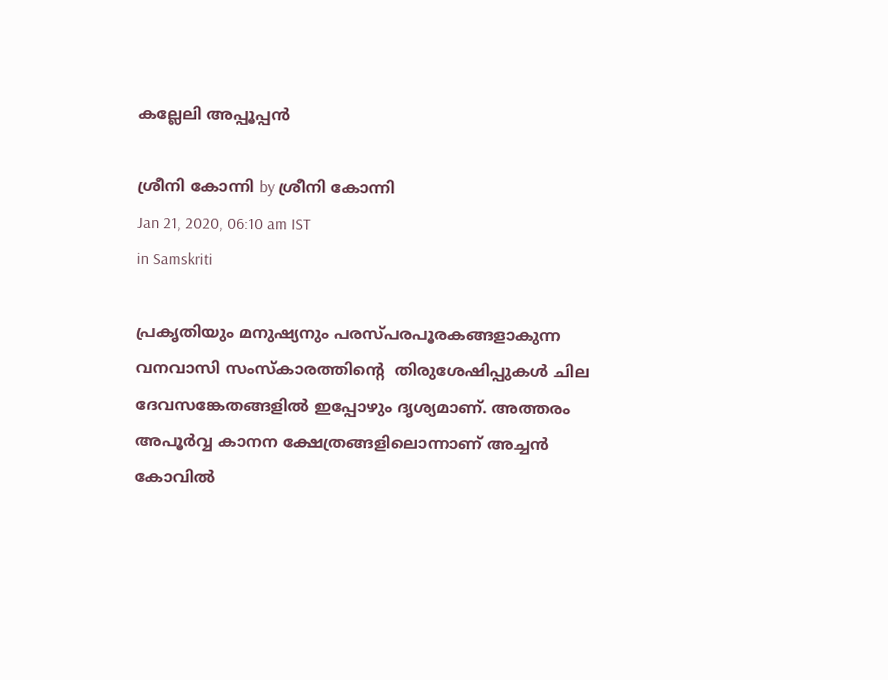കല്ലേലി അപ്പൂപ്പന്‍

ശ്രീനി കോന്നി by ശ്രീനി കോന്നി
Jan 21, 2020, 06:10 am IST
in Samskriti

പ്രകൃതിയും മനുഷ്യനും പരസ്പരപൂരകങ്ങളാകുന്ന വനവാസി സംസ്‌കാരത്തിന്റെ  തിരുശേഷിപ്പുകള്‍ ചില ദേവസങ്കേതങ്ങളില്‍ ഇപ്പോഴും ദൃശ്യമാണ്. അത്തരം അപൂര്‍വ്വ കാനന ക്ഷേത്രങ്ങളിലൊന്നാണ് അച്ചന്‍ കോവില്‍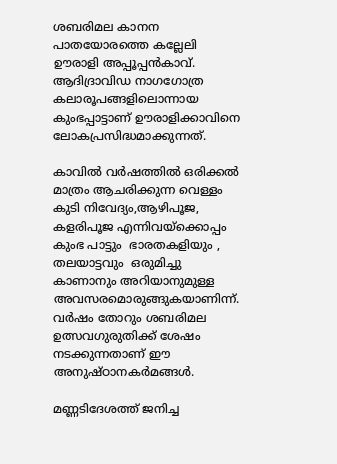ശബരിമല കാനന പാതയോരത്തെ കല്ലേലി ഊരാളി അപ്പൂപ്പന്‍കാവ്. ആദിദ്രാവിഡ നാഗഗോത്ര കലാരൂപങ്ങളിലൊന്നായ കുംഭപ്പാട്ടാണ് ഊരാളിക്കാവിനെ ലോകപ്രസിദ്ധമാക്കുന്നത്.

കാവില്‍ വര്‍ഷത്തില്‍ ഒരിക്കല്‍ മാത്രം ആചരിക്കുന്ന വെള്ളം കുടി നിവേദ്യം,ആഴിപൂജ, കളരിപൂജ എന്നിവയ്‌ക്കൊപ്പം  കുംഭ പാട്ടും  ഭാരതകളിയും , തലയാട്ടവും  ഒരുമിച്ചു കാണാനും അറിയാനുമുള്ള അവസരമൊരുങ്ങുകയാണിന്ന്. വര്‍ഷം തോറും ശബരിമല ഉത്സവഗുരുതിക്ക് ശേഷം നടക്കുന്നതാണ് ഈ  അനുഷ്ഠാനകര്‍മങ്ങള്‍.

മണ്ണടിദേശത്ത് ജനിച്ച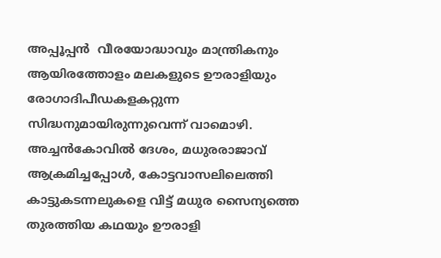അപ്പൂപ്പന്‍  വീരയോദ്ധാവും മാന്ത്രികനും ആയിരത്തോളം മലകളുടെ ഊരാളിയും രോഗാദിപീഡകളകറ്റുന്ന സിദ്ധനുമായിരുന്നുവെന്ന് വാമൊഴി. അച്ചന്‍കോവില്‍ ദേശം, മധുരരാജാവ് ആക്രമിച്ചപ്പോള്‍, കോട്ടവാസലിലെത്തി കാട്ടുകടന്നലുകളെ വിട്ട് മധുര സൈന്യത്തെ തുരത്തിയ കഥയും ഊരാളി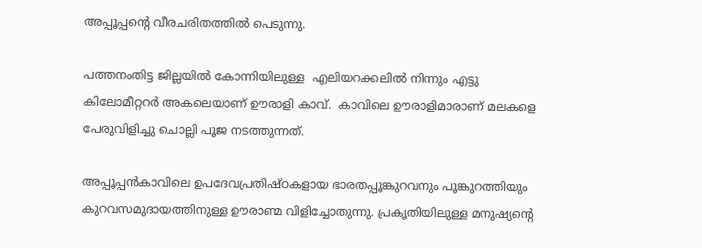അപ്പൂപ്പന്റെ വീരചരിതത്തില്‍ പെടുന്നു.

പത്തനംതിട്ട ജില്ലയില്‍ കോന്നിയിലുള്ള  എലിയറക്കലില്‍ നിന്നും എട്ടു  കിലോമീറ്ററര്‍ അകലെയാണ് ഊരാളി കാവ്.  കാവിലെ ഊരാളിമാരാണ് മലകളെ  പേരുവിളിച്ചു ചൊല്ലി പൂജ നടത്തുന്നത്.

അപ്പൂപ്പന്‍കാവിലെ ഉപദേവപ്രതിഷ്ഠകളായ ഭാരതപ്പൂങ്കുറവനും പൂങ്കുറത്തിയും കുറവസമുദായത്തിനുള്ള ഊരാണ്മ വിളിച്ചോതുന്നു. പ്രകൃതിയിലുള്ള മനുഷ്യന്റെ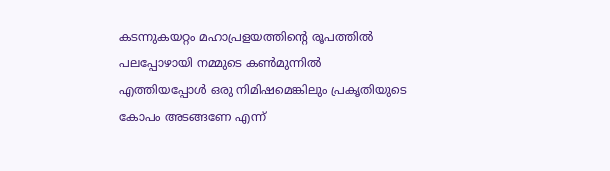കടന്നുകയറ്റം മഹാപ്രളയത്തിന്റെ രൂപത്തില്‍ പലപ്പോഴായി നമ്മുടെ കണ്‍മുന്നില്‍ എത്തിയപ്പോള്‍ ഒരു നിമിഷമെങ്കിലും പ്രകൃതിയുടെ കോപം അടങ്ങണേ എന്ന്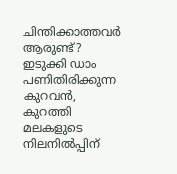ചിന്തിക്കാത്തവര്‍ ആരുണ്ട്?   ഇടുക്കി ഡാം പണിതിരിക്കുന്ന കുറവന്‍, കുറത്തി മലകളുടെ നിലനില്‍പ്പിന്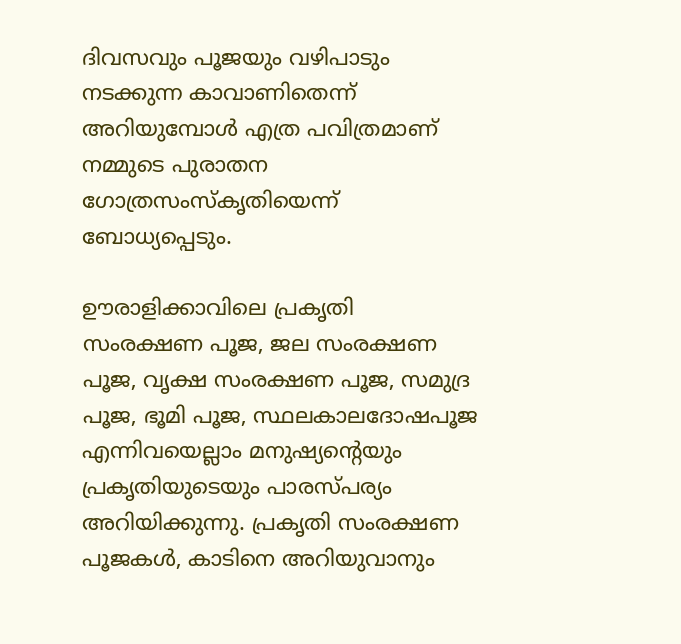ദിവസവും പൂജയും വഴിപാടും നടക്കുന്ന കാവാണിതെന്ന് അറിയുമ്പോള്‍ എത്ര പവിത്രമാണ് നമ്മുടെ പുരാതന ഗോത്രസംസ്‌കൃതിയെന്ന് ബോധ്യപ്പെടും.

ഊരാളിക്കാവിലെ പ്രകൃതി സംരക്ഷണ പൂജ, ജല സംരക്ഷണ പൂജ, വൃക്ഷ സംരക്ഷണ പൂജ, സമുദ്ര പൂജ, ഭൂമി പൂജ, സ്ഥലകാലദോഷപൂജ എന്നിവയെല്ലാം മനുഷ്യന്റെയും  പ്രകൃതിയുടെയും പാരസ്പര്യം അറിയിക്കുന്നു. പ്രകൃതി സംരക്ഷണ പൂജകള്‍, കാടിനെ അറിയുവാനും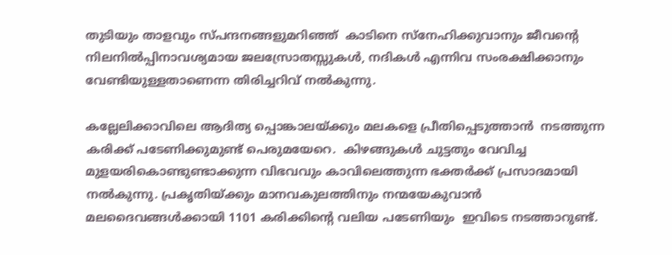തുടിയും താളവും സ്പന്ദനങ്ങളുമറിഞ്ഞ്  കാടിനെ സ്‌നേഹിക്കുവാനും ജീവന്റെ  നിലനില്‍പ്പിനാവശ്യമായ ജലസ്രോതസ്സുകള്‍, നദികള്‍ എന്നിവ സംരക്ഷിക്കാനും വേണ്ടിയുള്ളതാണെന്ന തിരിച്ചറിവ് നല്‍കുന്നു.

കല്ലേലിക്കാവിലെ ആദിത്യ പ്പൊങ്കാലയ്‌ക്കും മലകളെ പ്രീതിപ്പെടുത്താന്‍  നടത്തുന്ന കരിക്ക് പടേണിക്കുമുണ്ട് പെരുമയേറെ.  കിഴങ്ങുകള്‍ ചുട്ടതും വേവിച്ച മുളയരികൊണ്ടുണ്ടാക്കുന്ന വിഭവവും കാവിലെത്തുന്ന ഭക്തര്‍ക്ക് പ്രസാദമായി നല്‍കുന്നു. പ്രകൃതിയ്‌ക്കും മാനവകുലത്തിനും നന്മയേകുവാന്‍ മലദൈവങ്ങള്‍ക്കായി 1101 കരിക്കിന്റെ വലിയ പടേണിയും  ഇവിടെ നടത്താറുണ്ട്.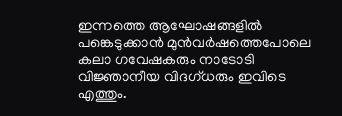ഇന്നത്തെ ആഘോഷങ്ങളില്‍  പങ്കെടുക്കാന്‍ മുന്‍വര്‍ഷത്തെപോലെ  കലാ ഗവേഷകരും നാടോടി വിജ്ഞാനീയ വിദഗ്ധരും ഇവിടെ എത്തും.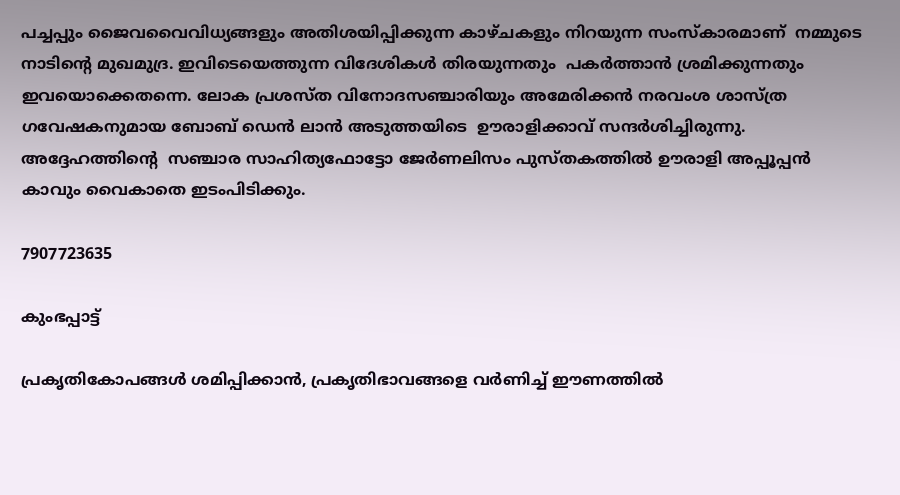പച്ചപ്പും ജൈവവൈവിധ്യങ്ങളും അതിശയിപ്പിക്കുന്ന കാഴ്ചകളും നിറയുന്ന സംസ്‌കാരമാണ്  നമ്മുടെ നാടിന്റെ മുഖമുദ്ര. ഇവിടെയെത്തുന്ന വിദേശികള്‍ തിരയുന്നതും  പകര്‍ത്താന്‍ ശ്രമിക്കുന്നതും ഇവയൊക്കെതന്നെ. ലോക പ്രശസ്ത വിനോദസഞ്ചാരിയും അമേരിക്കന്‍ നരവംശ ശാസ്ത്ര ഗവേഷകനുമായ ബോബ് ഡെന്‍ ലാന്‍ അടുത്തയിടെ  ഊരാളിക്കാവ് സന്ദര്‍ശിച്ചിരുന്നു. അദ്ദേഹത്തിന്റെ  സഞ്ചാര സാഹിത്യഫോട്ടോ ജേര്‍ണലിസം പുസ്തകത്തില്‍ ഊരാളി അപ്പൂപ്പന്‍ കാവും വൈകാതെ ഇടംപിടിക്കും.

7907723635

കുംഭപ്പാട്ട്

പ്രകൃതികോപങ്ങള്‍ ശമിപ്പിക്കാന്‍, പ്രകൃതിഭാവങ്ങളെ വര്‍ണിച്ച് ഈണത്തില്‍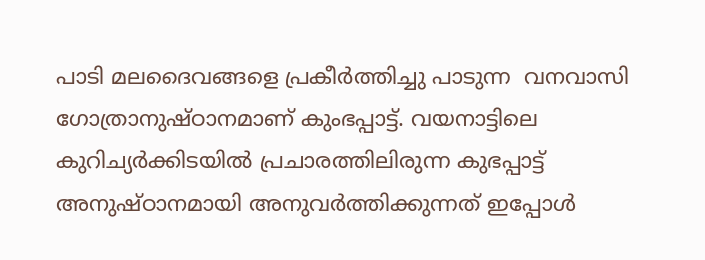പാടി മലദൈവങ്ങളെ പ്രകീര്‍ത്തിച്ചു പാടുന്ന  വനവാസി ഗോത്രാനുഷ്ഠാനമാണ് കുംഭപ്പാട്ട്. വയനാട്ടിലെ കുറിച്യര്‍ക്കിടയില്‍ പ്രചാരത്തിലിരുന്ന കുഭപ്പാട്ട് അനുഷ്ഠാനമായി അനുവര്‍ത്തിക്കുന്നത് ഇപ്പോള്‍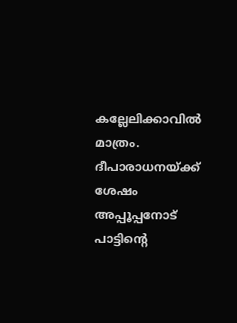കല്ലേലിക്കാവില്‍ മാത്രം. ദീപാരാധനയ്‌ക്ക് ശേഷം അപ്പൂപ്പനോട് പാട്ടിന്റെ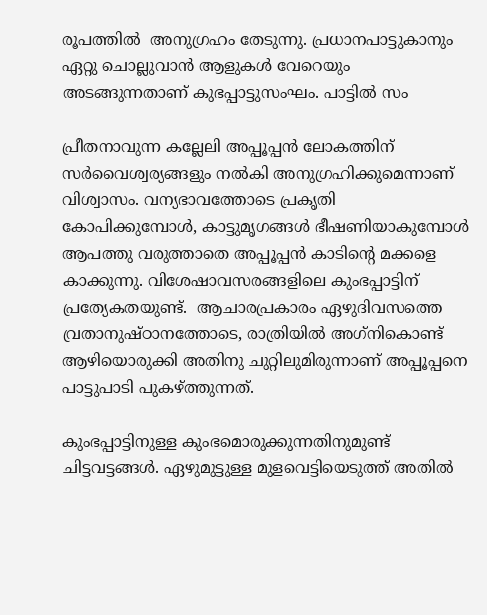രൂപത്തില്‍  അനുഗ്രഹം തേടുന്നു. പ്രധാനപാട്ടുകാനും ഏറ്റു ചൊല്ലുവാന്‍ ആളുകള്‍ വേറെയും അടങ്ങുന്നതാണ് കുഭപ്പാട്ടുസംഘം. പാട്ടില്‍ സം

പ്രീതനാവുന്ന കല്ലേലി അപ്പൂപ്പന്‍ ലോകത്തിന് സര്‍വൈശ്വര്യങ്ങളും നല്‍കി അനുഗ്രഹിക്കുമെന്നാണ് വിശ്വാസം. വന്യഭാവത്തോടെ പ്രകൃതി കോപിക്കുമ്പോള്‍, കാട്ടുമൃഗങ്ങള്‍ ഭീഷണിയാകുമ്പോള്‍ ആപത്തു വരുത്താതെ അപ്പൂപ്പന്‍ കാടിന്റെ മക്കളെ കാക്കുന്നു. വിശേഷാവസരങ്ങളിലെ കുംഭപ്പാട്ടിന് പ്രത്യേകതയുണ്ട്.  ആചാരപ്രകാരം ഏഴുദിവസത്തെ വ്രതാനുഷ്ഠാനത്തോടെ, രാത്രിയില്‍ അഗ്‌നികൊണ്ട് ആഴിയൊരുക്കി അതിനു ചുറ്റിലുമിരുന്നാണ് അപ്പൂപ്പനെ പാട്ടുപാടി പുകഴ്‌ത്തുന്നത്.

കുംഭപ്പാട്ടിനുള്ള കുംഭമൊരുക്കുന്നതിനുമുണ്ട് ചിട്ടവട്ടങ്ങള്‍. ഏഴുമുട്ടുള്ള മുളവെട്ടിയെടുത്ത് അതില്‍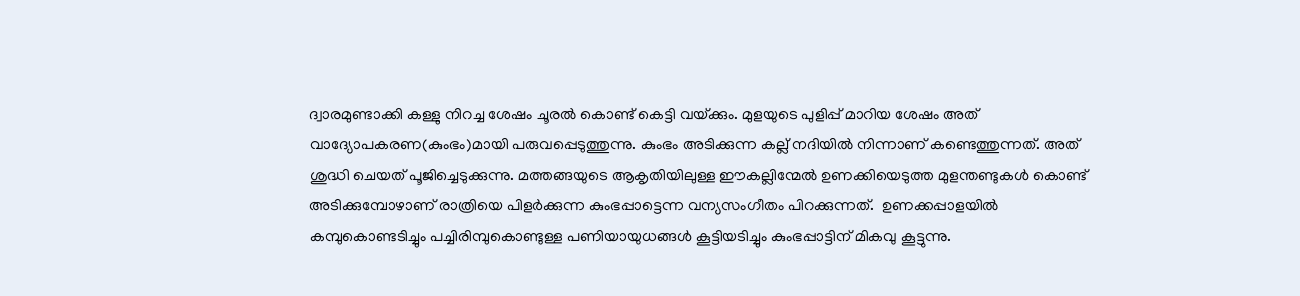ദ്വാരമുണ്ടാക്കി കള്ളു നിറച്ച ശേഷം ചൂരല്‍ കൊണ്ട് കെട്ടി വയ്‌ക്കും. മുളയുടെ പുളിപ്പ് മാറിയ ശേഷം അത് വാദ്യോപകരണ(കുംഭം)മായി പരുവപ്പെടുത്തുന്നു. കുംഭം അടിക്കുന്ന കല്ല് നദിയില്‍ നിന്നാണ് കണ്ടെത്തുന്നത്. അത് ശുദ്ധി ചെയത് പൂജിച്ചെടുക്കുന്നു. മത്തങ്ങയുടെ ആകൃതിയിലുള്ള ഈകല്ലിന്മേല്‍ ഉണക്കിയെടുത്ത മുളന്തണ്ടുകള്‍ കൊണ്ട് അടിക്കുമ്പോഴാണ് രാത്രിയെ പിളര്‍ക്കുന്ന കുംഭപ്പാട്ടെന്ന വന്യസംഗീതം പിറക്കുന്നത്.  ഉണക്കപ്പാളയില്‍ കമ്പുകൊണ്ടടിച്ചും പച്ചിരിമ്പുകൊണ്ടുള്ള പണിയായുധങ്ങള്‍ കൂട്ടിയടിച്ചും കുംഭപ്പാട്ടിന് മികവു കൂട്ടുന്നു.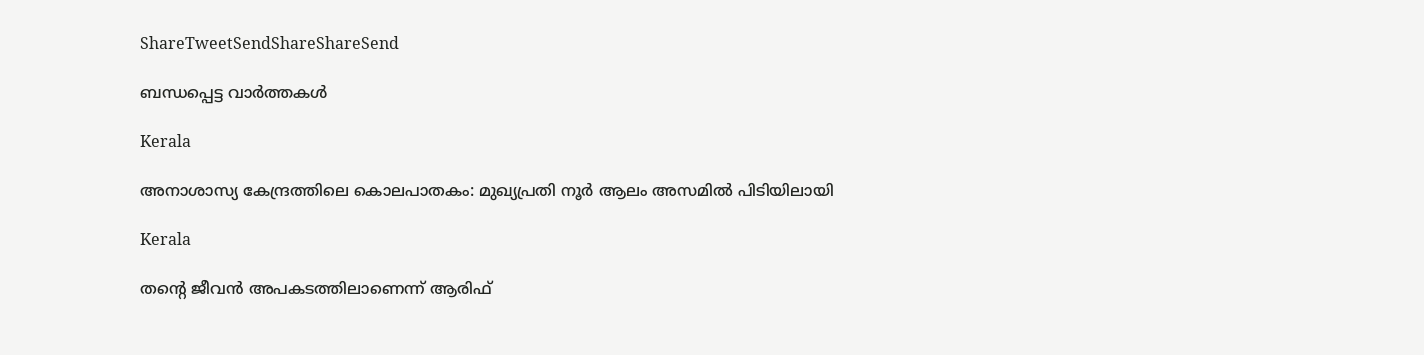ShareTweetSendShareShareSend

ബന്ധപ്പെട്ട വാര്‍ത്തകള്‍

Kerala

അനാശാസ്യ കേന്ദ്രത്തിലെ കൊലപാതകം: മുഖ്യപ്രതി നൂര്‍ ആലം അസമില്‍ പിടിയിലായി

Kerala

തന്റെ ജീവന്‍ അപകടത്തിലാണെന്ന് ആരിഫ്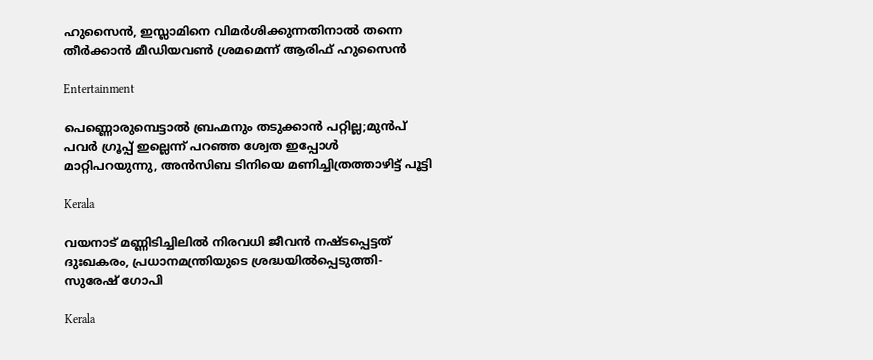ഹുസൈന്‍, ഇസ്ലാമിനെ വിമര്‍ശിക്കുന്നതിനാല്‍ തന്നെ തീര്‍ക്കാന്‍ മീഡിയവണ്‍ ശ്രമമെന്ന് ആരിഫ് ഹുസൈന്‍

Entertainment

പെണ്ണൊരുമ്പെട്ടാൽ ബ്രഹ്മനും തടുക്കാൻ പറ്റില്ല;മുൻപ് പവർ ഗ്രൂപ്പ് ഇല്ലെന്ന് പറഞ്ഞ ശ്വേത ഇപ്പോൾ മാറ്റിപറയുന്നു, അൻസിബ ടിനിയെ മണിച്ചിത്രത്താഴിട്ട് പൂട്ടി

Kerala

വയനാട് മണ്ണിടിച്ചിലില്‍ നിരവധി ജീവന്‍ നഷ്ടപ്പെട്ടത് ദുഃഖകരം, പ്രധാനമന്ത്രിയുടെ ശ്രദ്ധയില്‍പ്പെടുത്തി- സുരേഷ് ഗോപി

Kerala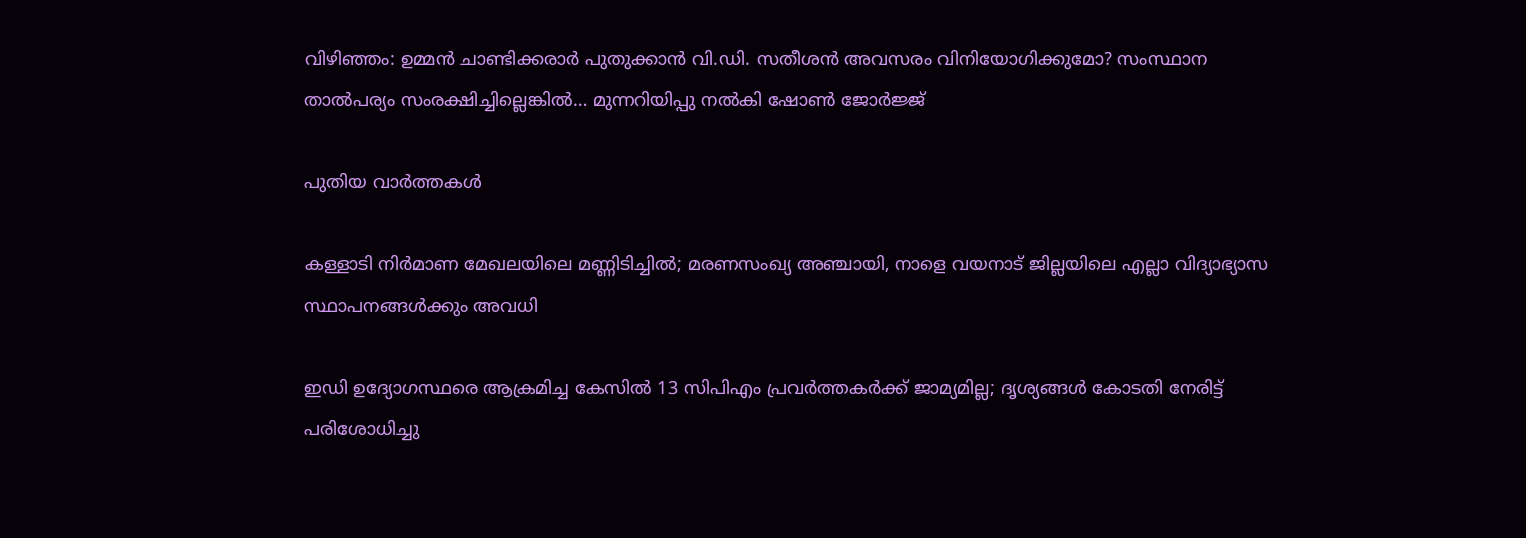വിഴിഞ്ഞം: ഉമ്മൻ ചാണ്ടിക്കരാർ പുതുക്കാൻ വി.ഡി. സതീശൻ അവസരം വിനിയോഗിക്കുമോ? സംസ്ഥാന താൽപര്യം സംരക്ഷിച്ചില്ലെങ്കിൽ… മുന്നറിയിപ്പു നൽകി ഷോൺ ജോർജ്ജ്

പുതിയ വാര്‍ത്തകള്‍

കള്ളാടി നിർമാണ മേഖലയിലെ മണ്ണിടിച്ചിൽ; മരണസംഖ്യ അഞ്ചായി, നാളെ വയനാട് ജില്ലയിലെ എല്ലാ വിദ്യാഭ്യാസ സ്ഥാപനങ്ങൾക്കും അവധി

ഇഡി ഉദ്യോഗസ്ഥരെ ആക്രമിച്ച കേസിൽ 13 സിപിഎം പ്രവർത്തകർക്ക് ജാമ്യമില്ല; ദൃശ്യങ്ങൾ കോടതി നേരിട്ട് പരിശോധിച്ചു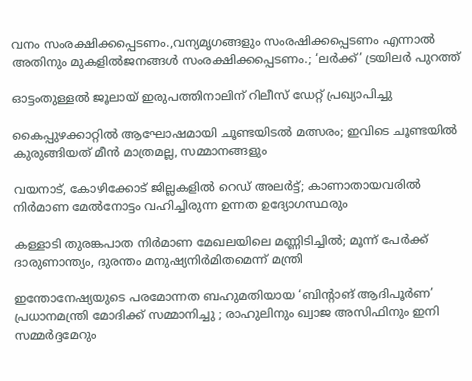വനം സംരക്ഷിക്കപ്പെടണം.,വന്യമൃഗങ്ങളും സംരഷിക്കപ്പെടണം എന്നാൽ അതിനും മുകളിൽജനങ്ങൾ സംരക്ഷിക്കപ്പെടണം.; ‘ലർക്ക്’ ട്രയിലർ പുറത്ത്

ഓട്ടംതുള്ളൽ ജൂലായ് ഇരുപത്തിനാലിന് റിലീസ് ഡേറ്റ് പ്രഖ്യാപിച്ചു

കൈപ്പുഴക്കാറ്റില്‍ ആഘോഷമായി ചൂണ്ടയിടല്‍ മത്സരം; ഇവിടെ ചൂണ്ടയില്‍ കുരുങ്ങിയത് മീന്‍ മാത്രമല്ല, സമ്മാനങ്ങളും

വയനാട്, കോഴിക്കോട് ജില്ലകളിൽ റെഡ് അലർട്ട്; കാണാതായവരിൽ നിർമാണ മേൽനോട്ടം വഹിച്ചിരുന്ന ഉന്നത ഉദ്യോഗസ്ഥരും

കള്ളാടി തുരങ്കപാത നിർമാണ മേഖലയിലെ മണ്ണിടിച്ചിൽ; മൂന്ന് പേർക്ക് ദാരുണാന്ത്യം, ദുരന്തം മനുഷ്യനിർമിതമെന്ന് മന്ത്രി

ഇന്തോനേഷ്യയുടെ പരമോന്നത ബഹുമതിയായ ‘ബിന്റാങ് ആദിപൂർണ’ പ്രധാനമന്ത്രി മോദിക്ക് സമ്മാനിച്ചു ; രാഹുലിനും ഖ്വാജ അസിഫിനും ഇനി സമ്മർദ്ദമേറും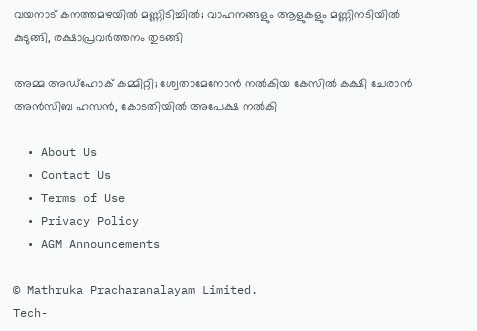വയനാട് കനത്തമഴയിൽ മണ്ണിടിച്ചിൽ; വാഹനങ്ങളും ആളുകളും മണ്ണിനടിയിൽ കുടുങ്ങി, രക്ഷാപ്രവർത്തനം തുടങ്ങി

അമ്മ അഡ്ഹോക് കമ്മിറ്റി; ശ്വേതാമേനോൻ നൽകിയ കേസിൽ കക്ഷി ചേരാൻ അൻസിബ ഹസൻ, കോടതിയിൽ അപേക്ഷ നൽകി

  • About Us
  • Contact Us
  • Terms of Use
  • Privacy Policy
  • AGM Announcements

© Mathruka Pracharanalayam Limited.
Tech-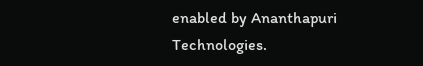enabled by Ananthapuri Technologies.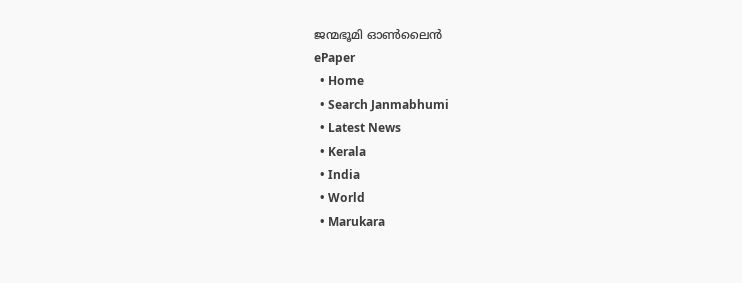ജന്മഭൂമി ഓണ്‍ലൈന്‍
ePaper
  • Home
  • Search Janmabhumi
  • Latest News
  • Kerala
  • India
  • World
  • Marukara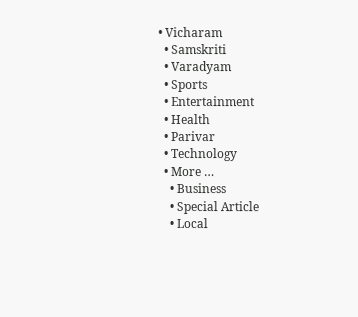• Vicharam
  • Samskriti
  • Varadyam
  • Sports
  • Entertainment
  • Health
  • Parivar
  • Technology
  • More …
    • Business
    • Special Article
    • Local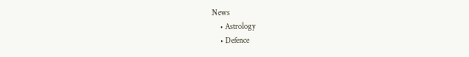News
    • Astrology
    • Defence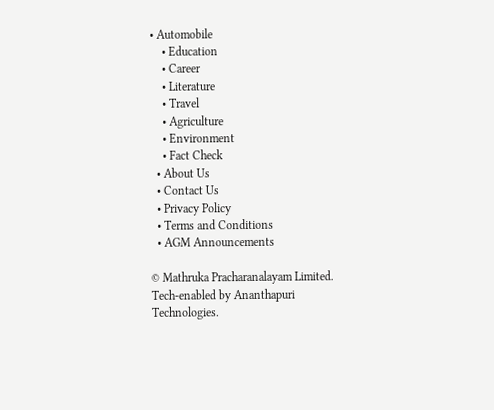• Automobile
    • Education
    • Career
    • Literature
    • Travel
    • Agriculture
    • Environment
    • Fact Check
  • About Us
  • Contact Us
  • Privacy Policy
  • Terms and Conditions
  • AGM Announcements

© Mathruka Pracharanalayam Limited.
Tech-enabled by Ananthapuri Technologies.